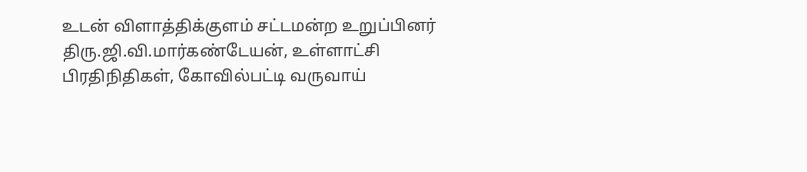உடன் விளாத்திக்குளம் சட்டமன்ற உறுப்பினர் திரு.ஜி.வி.மார்கண்டேயன், உள்ளாட்சி பிரதிநிதிகள், கோவில்பட்டி வருவாய்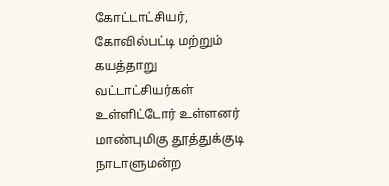கோட்டாட்சியர், கோவில்பட்டி மற்றும் கயத்தாறு வட்டாட்சியர்கள் உள்ளிட்டோர் உள்ளனர்
மாண்புமிகு தூத்துக்குடி நாடாளுமன்ற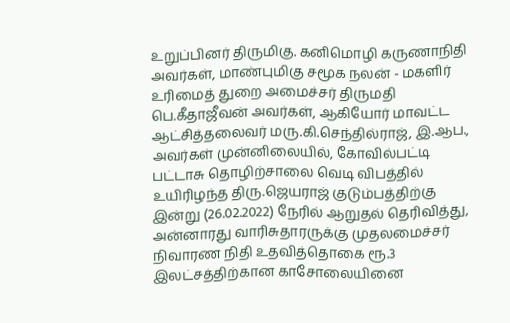உறுப்பினர் திருமிகு. கனிமொழி கருணாநிதி அவர்கள், மாண்புமிகு சமூக நலன் - மகளிர் உரிமைத் துறை அமைச்சர் திருமதி பெ.கீதாஜீவன் அவர்கள், ஆகியோர் மாவட்ட ஆட்சித்தலைவர் மரு.கி.செந்தில்ராஜ், இ.ஆப., அவர்கள் முன்னிலையில், கோவில்பட்டி பட்டாசு தொழிற்சாலை வெடி விபத்தில் உயிரிழந்த திரு.ஜெயராஜ் குடும்பத்திற்கு இன்று (26.02.2022) நேரில் ஆறுதல் தெரிவித்து, அன்னாரது வாரிசுதாரருக்கு முதலமைச்சர் நிவாரண நிதி உதவித்தொகை ரூ.3 இலட்சத்திற்கான காசோலையினை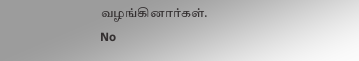வழங்கினார்கள்.
No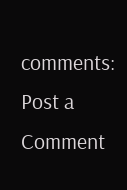comments:
Post a Comment